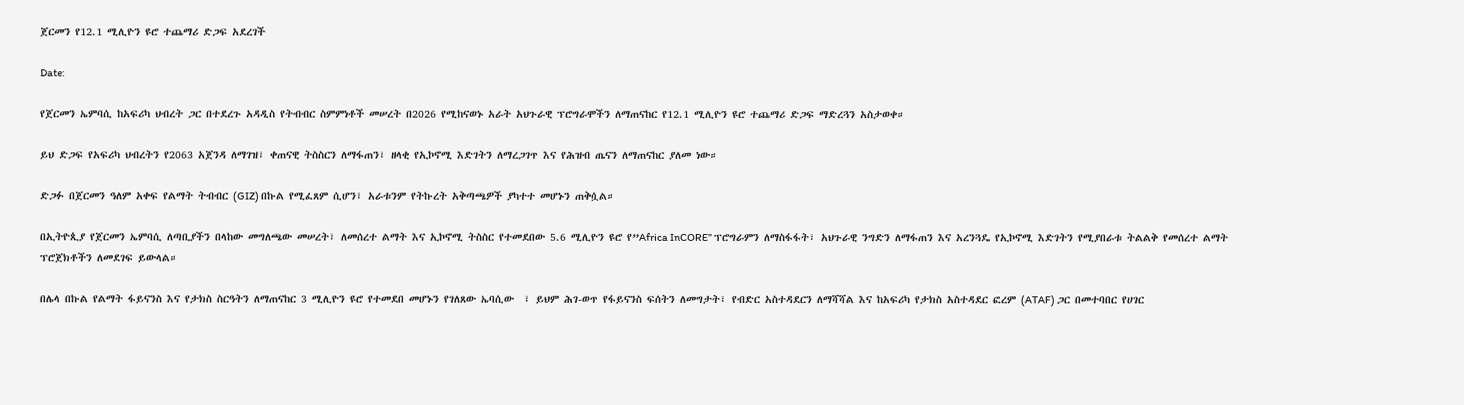ጀርመን የ12.1 ሚሊዮን ዩሮ ተጨማሪ ድጋፍ አደረገች

Date:

የጀርመን ኤምባሲ ከአፍሪካ ህብረት ጋር በተደረጉ አዳዲስ የትብብር ስምምነቶች መሠረት በ2026 የሚከናወኑ አራት አህጉራዊ ፕሮግራሞችን ለማጠናከር የ12.1 ሚሊዮን ዩሮ ተጨማሪ ድጋፍ ማድረጓን አስታወቀ።

ይህ ድጋፍ የአፍሪካ ህብረትን የ2063 አጀንዳ ለማገዝ፣ ቀጠናዊ ትስስርን ለማፋጠን፣ ዘላቂ የኢኮኖሚ እድገትን ለማረጋገጥ እና የሕዝብ ጤናን ለማጠናከር ያለመ ነው።

ድጋፉ በጀርመን ዓለም አቀፍ የልማት ትብብር (GIZ) በኩል የሚፈጸም ሲሆን፣ አራቱንም የትኩረት አቅጣጫዎች ያካተተ መሆኑን ጠቅሷል።

በኢትዮጲያ የጀርመን ኤምባሲ ለጣቢያችን በላከው መግለጫው መሠረት፣ ለመሰረተ ልማት እና ኢኮኖሚ ትስስር የተመደበው 5.6 ሚሊዮን ዩሮ የ”Africa InCORE” ፕሮግራምን ለማስፋፋት፣ አህጉራዊ ንግድን ለማፋጠን እና አረንጓዴ የኢኮኖሚ እድገትን የሚያበራቱ ትልልቅ የመሰረተ ልማት ፕሮጀክቶችን ለመደገፍ ይውላል።

በሌላ በኩል የልማት ፋይናንስ እና የታክስ ስርዓትን ለማጠናከር 3 ሚሊዮን ዩሮ የተመደበ መሆኑን የገለጸው ኤባሲው  ፣ ይህም ሕገ-ወጥ የፋይናንስ ፍሰትን ለመግታት፣ የብድር አስተዳደርን ለማሻሻል እና ከአፍሪካ የታክስ አስተዳደር ፎረም (ATAF) ጋር በመተባበር የሀገር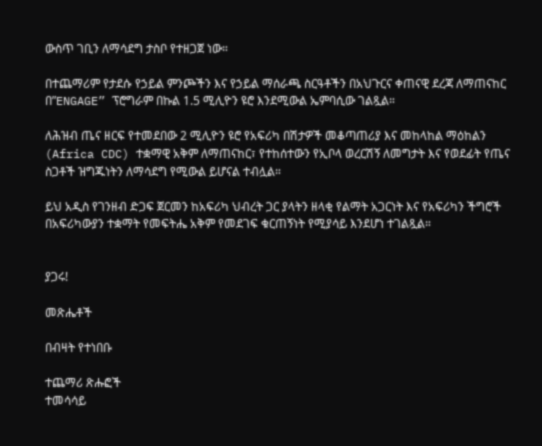ውስጥ ገቢን ለማሳደግ ታስቦ የተዘጋጀ ነው።

በተጨማሪም የታደሱ የኃይል ምንጮችን እና የኃይል ማሰራጫ ስርዓቶችን በአህጉርና ቀጠናዊ ደረጃ ለማጠናከር በ”ENGAGE” ፕሮግራም በኩል 1.5 ሚሊዮን ዩሮ እንደሚውል ኤምባሲው ገልጿል።

ለሕዝብ ጤና ዘርፍ የተመደበው 2 ሚሊዮን ዩሮ የአፍሪካ በሽታዎች መቆጣጠሪያ እና መከላከል ማዕከልን (Africa CDC) ተቋማዊ አቅም ለማጠናከር፣ የተከሰተውን የኢቦላ ወረርሽኝ ለመግታት እና የወደፊት የጤና ስጋቶች ዝግጁነትን ለማሳደግ የሚውል ይሆናል ተብሏል።

ይህ አዲስ የገንዘብ ድጋፍ ጀርመን ከአፍሪካ ህብረት ጋር ያላትን ዘላቂ የልማት አጋርነት እና የአፍሪካን ችግሮች በአፍሪካውያን ተቋማት የመፍትሔ አቅም የመደገፍ ቁርጠኝነት የሚያሳይ እንደሆነ ተገልጿል።


ያጋሩ!

መጽሔቶች

በብዛት የተነበቡ

ተጨማሪ ጽሑፎች
ተመሳሳይ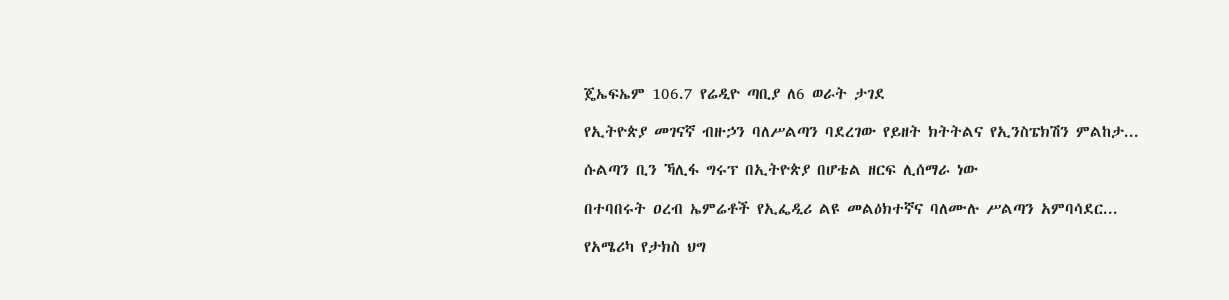ጄኤፍኤም 106.7 የሬዲዮ ጣቢያ ለ6 ወራት ታገደ

የኢትዮጵያ መገናኛ ብዙኃን ባለሥልጣን ባደረገው የይዘት ክትትልና የኢንስፔክሽን ምልከታ...

ሱልጣን ቢን ኻሊፋ ግሩፕ በኢትዮጵያ በሆቴል ዘርፍ ሊሰማራ ነው

በተባበሩት ዐረብ ኤምሬቶች የኢፌዲሪ ልዩ መልዕክተኛና ባለሙሉ ሥልጣን አምባሳደር...

የአሜሪካ የታክስ ህግ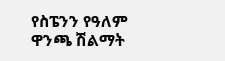የስፔንን የዓለም ዋንጫ ሽልማት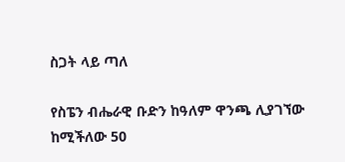ስጋት ላይ ጣለ

የስፔን ብሔራዊ ቡድን ከዓለም ዋንጫ ሊያገኘው ከሚችለው 50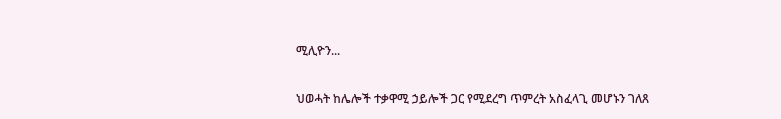ሚሊዮን...

ህወሓት ከሌሎች ተቃዋሚ ኃይሎች ጋር የሚደረግ ጥምረት አስፈላጊ መሆኑን ገለጸ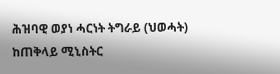ሕዝባዊ ወያነ ሓርነት ትግራይ (ህወሓት) ከጠቅላይ ሚኒስትር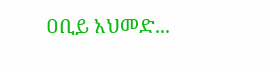ዐቢይ አህመድ...